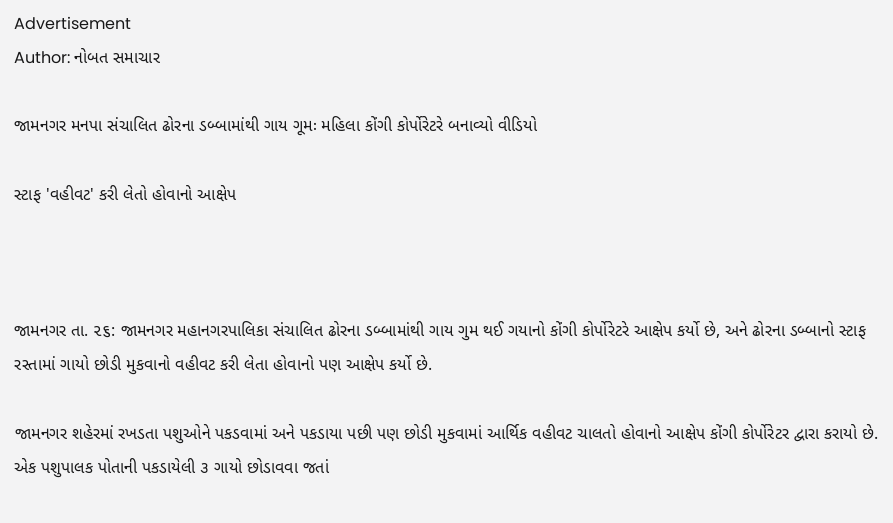Advertisement
Author: નોબત સમાચાર

જામનગર મનપા સંચાલિત ઢોરના ડબ્બામાંથી ગાય ગૂમઃ મહિલા કોંગી કોર્પોરેટરે બનાવ્યો વીડિયો

સ્ટાફ 'વહીવટ' કરી લેતો હોવાનો આક્ષેપ



જામનગર તા. ૨૬: જામનગર મહાનગરપાલિકા સંચાલિત ઢોરના ડબ્બામાંથી ગાય ગુમ થઈ ગયાનો કોંગી કોર્પોરેટરે આક્ષેપ કર્યો છે, અને ઢોરના ડબ્બાનો સ્ટાફ રસ્તામાં ગાયો છોડી મુકવાનો વહીવટ કરી લેતા હોવાનો પણ આક્ષેપ કર્યો છે.

જામનગર શહેરમાં રખડતા પશુઓને પકડવામાં અને પકડાયા પછી પણ છોડી મુકવામાં આર્થિક વહીવટ ચાલતો હોવાનો આક્ષેપ કોંગી કોર્પોરેટર દ્વારા કરાયો છે. એક પશુપાલક પોતાની પકડાયેલી ૩ ગાયો છોડાવવા જતાં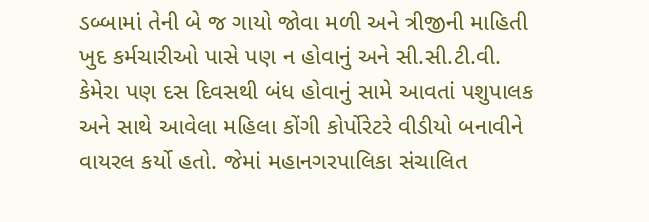ડબ્બામાં તેની બે જ ગાયો જોવા મળી અને ત્રીજીની માહિતી ખુદ કર્મચારીઓ પાસે પણ ન હોવાનું અને સી.સી.ટી.વી. કેમેરા પણ દસ દિવસથી બંધ હોવાનું સામે આવતાં પશુપાલક અને સાથે આવેલા મહિલા કોંગી કોર્પોરેટરે વીડીયો બનાવીને વાયરલ કર્યો હતો. જેમાં મહાનગરપાલિકા સંચાલિત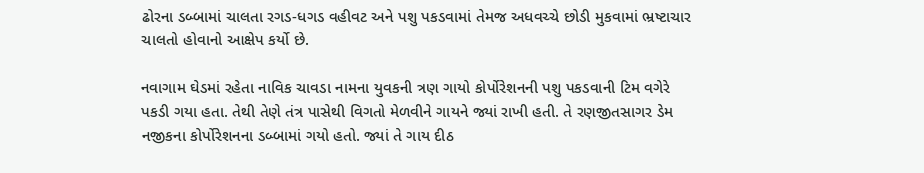ઢોરના ડબ્બામાં ચાલતા રગડ-ધગડ વહીવટ અને પશુ પકડવામાં તેમજ અધવચ્ચે છોડી મુકવામાં ભ્રષ્ટાચાર ચાલતો હોવાનો આક્ષેપ કર્યો છે.

નવાગામ ઘેડમાં રહેતા નાવિક ચાવડા નામના યુવકની ત્રણ ગાયો કોર્પોરેશનની પશુ પકડવાની ટિમ વગેરે પકડી ગયા હતા. તેથી તેણે તંત્ર પાસેથી વિગતો મેળવીને ગાયને જ્યાં રાખી હતી. તે રણજીતસાગર ડેમ નજીકના કોર્પોરેશનના ડબ્બામાં ગયો હતો. જ્યાં તે ગાય દીઠ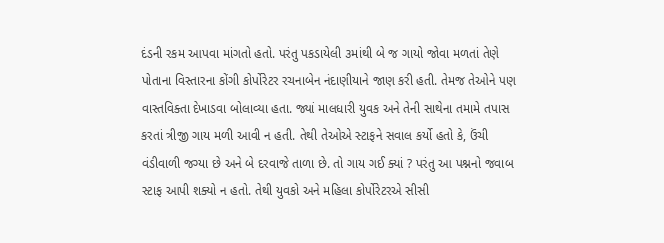દંડની રકમ આપવા માંગતો હતો. પરંતુ પકડાયેલી ૩માંથી બે જ ગાયો જોવા મળતાં તેણે પોતાના વિસ્તારના કોંગી કોર્પોરેટર રચનાબેન નંદાણીયાને જાણ કરી હતી. તેમજ તેઓને પણ વાસ્તવિક્તા દેખાડવા બોલાવ્યા હતા. જ્યાં માલધારી યુવક અને તેની સાથેના તમામે તપાસ કરતાં ત્રીજી ગાય મળી આવી ન હતી. તેથી તેઓએ સ્ટાફને સવાલ કર્યો હતો કે, ઉંચી વંડીવાળી જગ્યા છે અને બે દરવાજે તાળા છે. તો ગાય ગઈ ક્યાં ? પરંતુ આ પશ્નનો જવાબ સ્ટાફ આપી શક્યો ન હતો. તેથી યુવકો અને મહિલા કોર્પોરેટરએ સીસી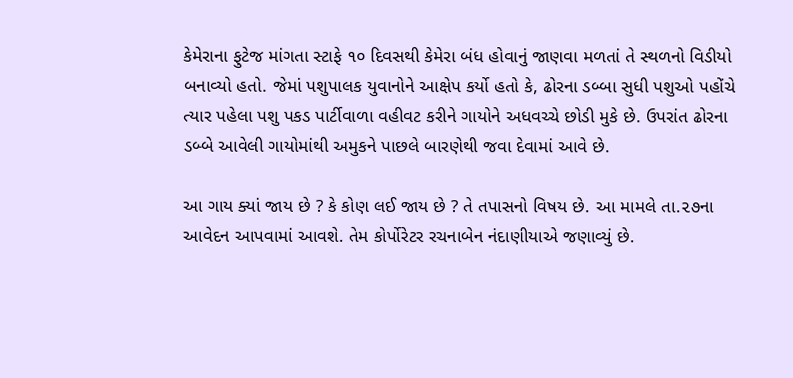કેમેરાના ફુટેજ માંગતા સ્ટાફે ૧૦ દિવસથી કેમેરા બંધ હોવાનું જાણવા મળતાં તે સ્થળનો વિડીયો બનાવ્યો હતો. જેમાં પશુપાલક યુવાનોને આક્ષેપ કર્યો હતો કે, ઢોરના ડબ્બા સુધી પશુઓ પહોંચે ત્યાર પહેલા પશુ પકડ પાર્ટીવાળા વહીવટ કરીને ગાયોને અધવચ્ચે છોડી મુકે છે. ઉપરાંત ઢોરના ડબ્બે આવેલી ગાયોમાંથી અમુકને પાછલે બારણેથી જવા દેવામાં આવે છે.

આ ગાય ક્યાં જાય છે ? કે કોણ લઈ જાય છે ? તે તપાસનો વિષય છે. આ મામલે તા.૨૭ના આવેદન આપવામાં આવશે. તેમ કોર્પોરેટર રચનાબેન નંદાણીયાએ જણાવ્યું છે.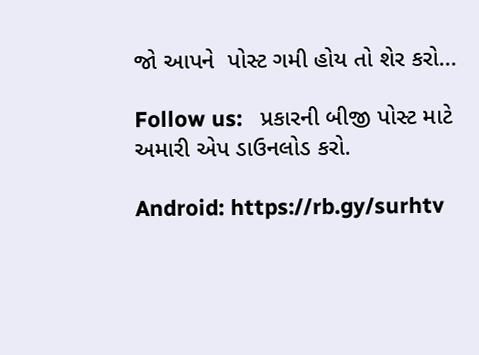જો આપને  પોસ્ટ ગમી હોય તો શેર કરો...

Follow us:   પ્રકારની બીજી પોસ્ટ માટે અમારી એપ ડાઉનલોડ કરો.

Android: https://rb.gy/surhtv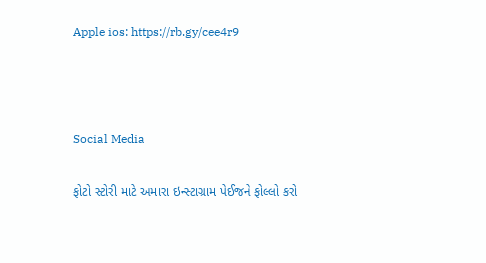Apple ios: https://rb.gy/cee4r9



Social Media

ફોટો સ્ટોરી માટે અમારા ઇન્સ્ટાગ્રામ પેઈજને ફોલ્લો કરો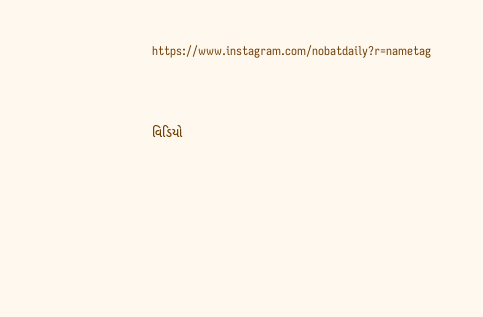https://www.instagram.com/nobatdaily?r=nametag



વિડિયો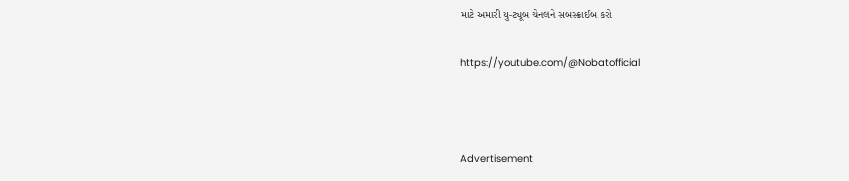માટે અમારી યુ-ટ્યૂબ ચેનલને સબસ્ક્રાઈબ કરો

https://youtube.com/@Nobatofficial



Advertisement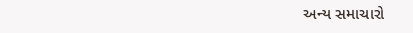અન્ય સમાચારો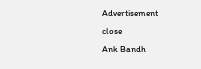Advertisement
close
Ank Bandh